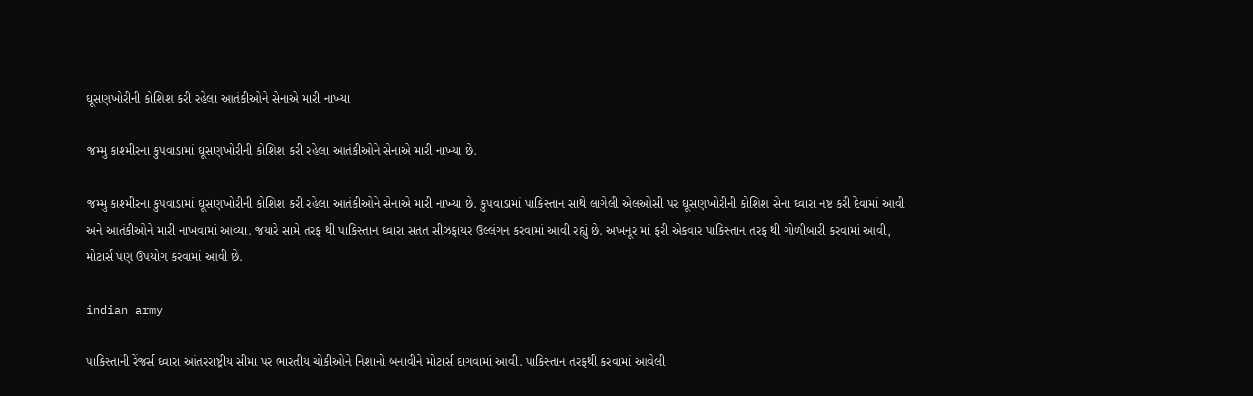ઘૂસણખોરીની કોશિશ કરી રહેલા આતંકીઓને સેનાએ મારી નાખ્યા

જમ્મુ કાશ્મીરના કુપવાડામાં ઘૂસણખોરીની કોશિશ કરી રહેલા આતંકીઓને સેનાએ મારી નાખ્યા છે.

જમ્મુ કાશ્મીરના કુપવાડામાં ઘૂસણખોરીની કોશિશ કરી રહેલા આતંકીઓને સેનાએ મારી નાખ્યા છે. કુપવાડામાં પાકિસ્તાન સાથે લાગેલી એલઓસી પર ઘૂસણખોરીની કોશિશ સેના ઘ્વારા નષ્ટ કરી દેવામાં આવી અને આતંકીઓને મારી નાખવામાં આવ્યા. જયારે સામે તરફ થી પાકિસ્તાન ઘ્વારા સતત સીઝફાયર ઉલ્લંગન કરવામાં આવી રહ્યું છે. અખનૂર માં ફરી એકવાર પાકિસ્તાન તરફ થી ગોળીબારી કરવામાં આવી, મોટાર્સ પણ ઉપયોગ કરવામાં આવી છે.

indian army

પાકિસ્તાની રેંજર્સ ઘ્વારા આંતરરાષ્ટ્રીય સીમા પર ભારતીય ચોકીઓને નિશાનો બનાવીને મોટાર્સ દાગવામાં આવી. પાકિસ્તાન તરફથી કરવામાં આવેલી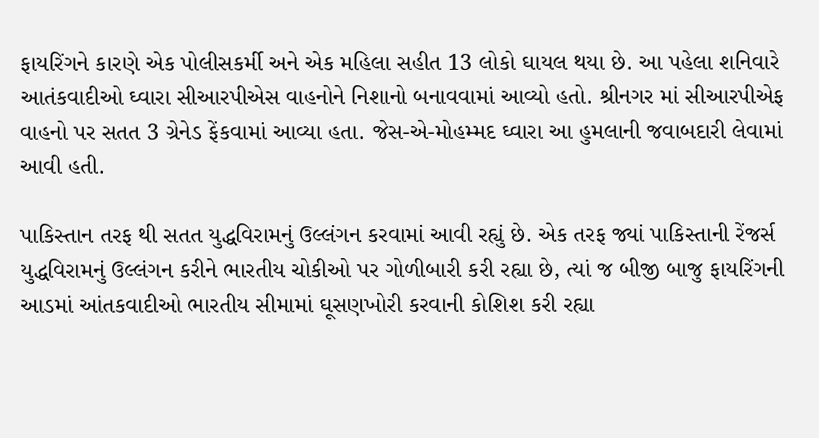ફાયરિંગને કારણે એક પોલીસકર્મી અને એક મહિલા સહીત 13 લોકો ઘાયલ થયા છે. આ પહેલા શનિવારે આતંકવાદીઓ ઘ્વારા સીઆરપીએસ વાહનોને નિશાનો બનાવવામાં આવ્યો હતો. શ્રીનગર માં સીઆરપીએફ વાહનો પર સતત 3 ગ્રેનેડ ફેંકવામાં આવ્યા હતા. જેસ-એ-મોહમ્મદ ઘ્વારા આ હુમલાની જવાબદારી લેવામાં આવી હતી.

પાકિસ્તાન તરફ થી સતત યુદ્ધવિરામનું ઉલ્લંગન કરવામાં આવી રહ્યું છે. એક તરફ જ્યાં પાકિસ્તાની રેંજર્સ યુદ્ધવિરામનું ઉલ્લંગન કરીને ભારતીય ચોકીઓ પર ગોળીબારી કરી રહ્યા છે, ત્યાં જ બીજી બાજુ ફાયરિંગની આડમાં આંતકવાદીઓ ભારતીય સીમામાં ઘૂસણખોરી કરવાની કોશિશ કરી રહ્યા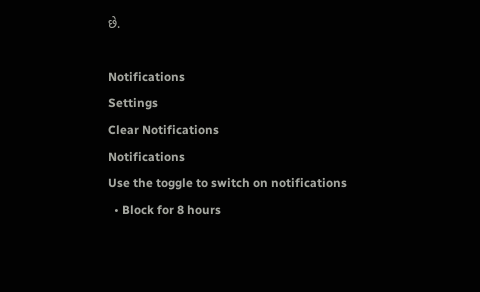છે.

Notifications
Settings
Clear Notifications
Notifications
Use the toggle to switch on notifications
  • Block for 8 hours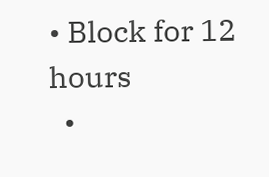• Block for 12 hours
  •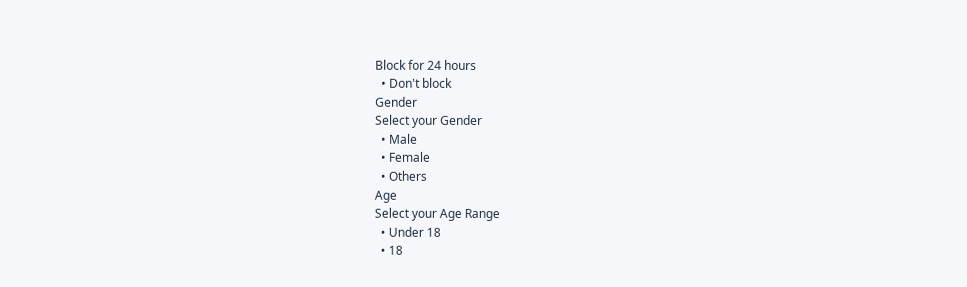Block for 24 hours
  • Don't block
Gender
Select your Gender
  • Male
  • Female
  • Others
Age
Select your Age Range
  • Under 18
  • 18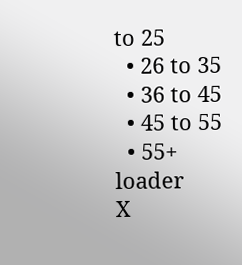to 25
  • 26 to 35
  • 36 to 45
  • 45 to 55
  • 55+
loader
X